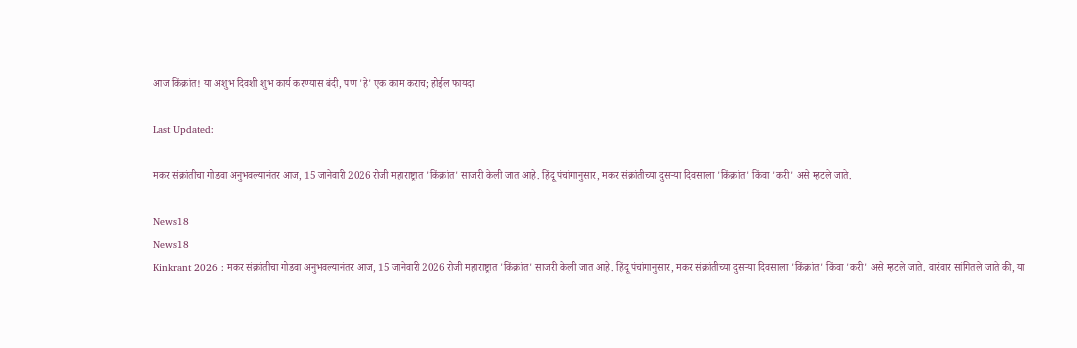आज किंक्रांत! या अशुभ दिवशी शुभ कार्य करण्यास बंदी, पण 'हे' एक काम कराच; होईल फायदा

Last Updated:

मकर संक्रांतीचा गोडवा अनुभवल्यानंतर आज, 15 जानेवारी 2026 रोजी महाराष्ट्रात 'किंक्रांत' साजरी केली जात आहे. हिंदू पंचांगानुसार, मकर संक्रांतीच्या दुसऱ्या दिवसाला 'किंक्रांत' किंवा 'करी' असे म्हटले जाते.

News18
News18
Kinkrant 2026 : मकर संक्रांतीचा गोडवा अनुभवल्यानंतर आज, 15 जानेवारी 2026 रोजी महाराष्ट्रात 'किंक्रांत' साजरी केली जात आहे. हिंदू पंचांगानुसार, मकर संक्रांतीच्या दुसऱ्या दिवसाला 'किंक्रांत' किंवा 'करी' असे म्हटले जाते. वारंवार सांगितले जाते की, या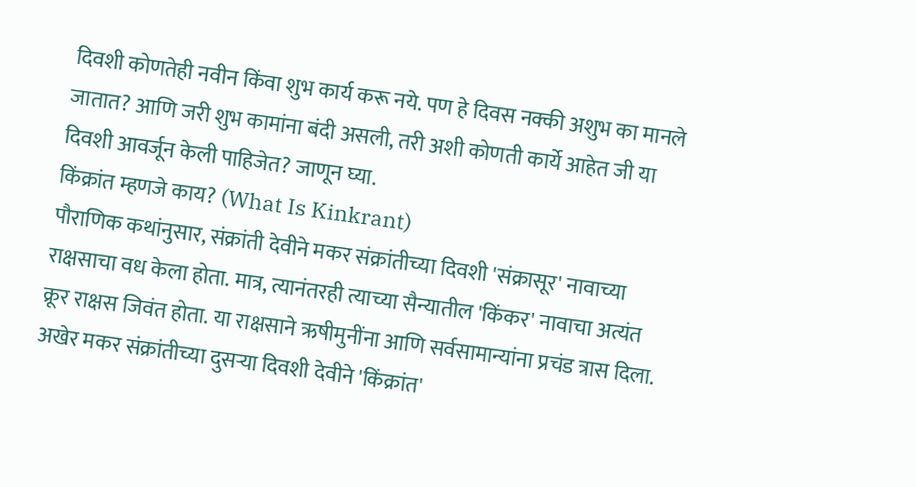दिवशी कोणतेही नवीन किंवा शुभ कार्य करू नये. पण हे दिवस नक्की अशुभ का मानले जातात? आणि जरी शुभ कामांना बंदी असली, तरी अशी कोणती कार्ये आहेत जी या दिवशी आवर्जून केली पाहिजेत? जाणून घ्या.
किंक्रांत म्हणजे काय? (What Is Kinkrant)
पौराणिक कथांनुसार, संक्रांती देवीने मकर संक्रांतीच्या दिवशी 'संक्रासूर' नावाच्या राक्षसाचा वध केला होता. मात्र, त्यानंतरही त्याच्या सैन्यातील 'किंकर' नावाचा अत्यंत क्रूर राक्षस जिवंत होता. या राक्षसाने ऋषीमुनींना आणि सर्वसामान्यांना प्रचंड त्रास दिला. अखेर मकर संक्रांतीच्या दुसऱ्या दिवशी देवीने 'किंक्रांत'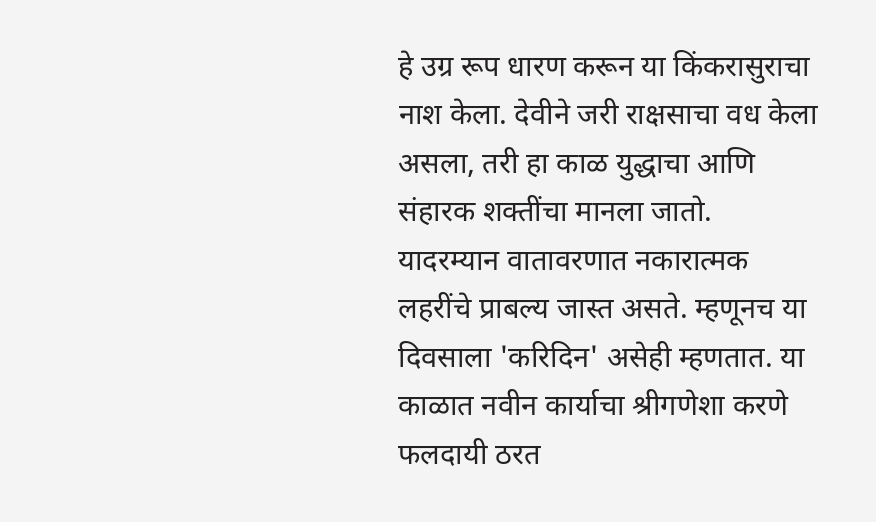हे उग्र रूप धारण करून या किंकरासुराचा नाश केला. देवीने जरी राक्षसाचा वध केला असला, तरी हा काळ युद्धाचा आणि संहारक शक्तींचा मानला जातो. यादरम्यान वातावरणात नकारात्मक लहरींचे प्राबल्य जास्त असते. म्हणूनच या दिवसाला 'करिदिन' असेही म्हणतात. या काळात नवीन कार्याचा श्रीगणेशा करणे फलदायी ठरत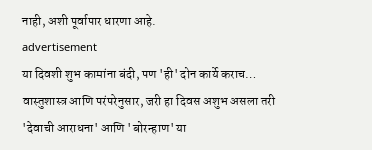नाही, अशी पूर्वापार धारणा आहे.
advertisement
या दिवशी शुभ कामांना बंदी, पण 'ही' दोन कार्ये कराच…
वास्तुशास्त्र आणि परंपरेनुसार, जरी हा दिवस अशुभ असला तरी 'देवाची आराधना' आणि 'बोरन्हाण' या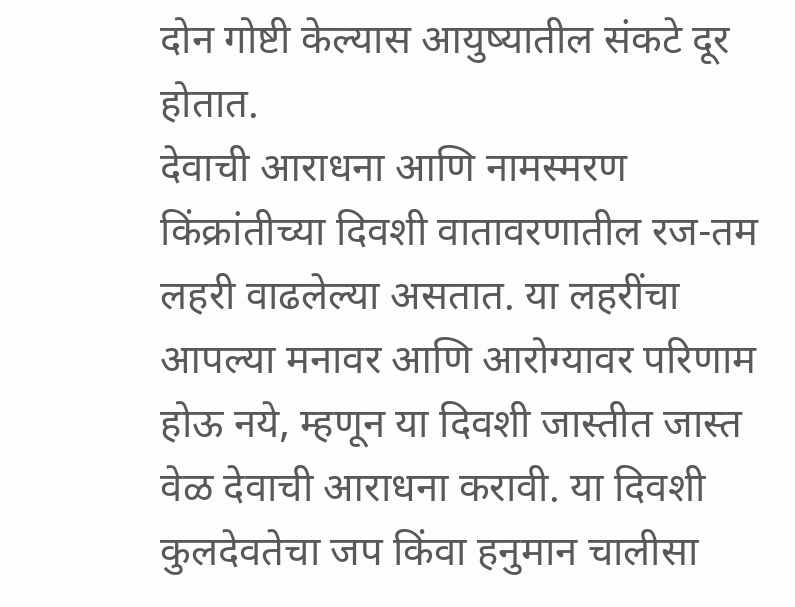दोन गोष्टी केल्यास आयुष्यातील संकटे दूर होतात.
देवाची आराधना आणि नामस्मरण
किंक्रांतीच्या दिवशी वातावरणातील रज-तम लहरी वाढलेल्या असतात. या लहरींचा आपल्या मनावर आणि आरोग्यावर परिणाम होऊ नये, म्हणून या दिवशी जास्तीत जास्त वेळ देवाची आराधना करावी. या दिवशी कुलदेवतेचा जप किंवा हनुमान चालीसा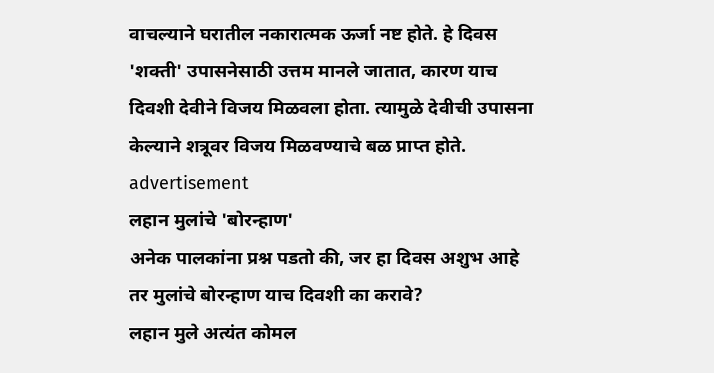वाचल्याने घरातील नकारात्मक ऊर्जा नष्ट होते. हे दिवस 'शक्ती' उपासनेसाठी उत्तम मानले जातात, कारण याच दिवशी देवीने विजय मिळवला होता. त्यामुळे देवीची उपासना केल्याने शत्रूवर विजय मिळवण्याचे बळ प्राप्त होते.
advertisement
लहान मुलांचे 'बोरन्हाण'
अनेक पालकांना प्रश्न पडतो की, जर हा दिवस अशुभ आहे तर मुलांचे बोरन्हाण याच दिवशी का करावे?
लहान मुले अत्यंत कोमल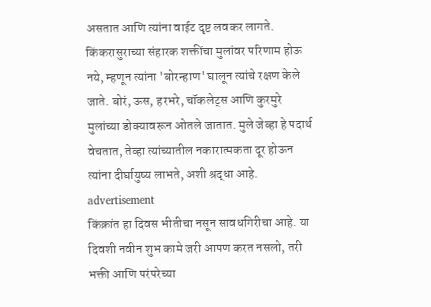असतात आणि त्यांना वाईट दृष्ट लवकर लागते. किंकरासुराच्या संहारक शक्तींचा मुलांवर परिणाम होऊ नये, म्हणून त्यांना 'बोरन्हाण' घालून त्यांचे रक्षण केले जाते. बोरं, ऊस, हरभरे, चॉकलेट्स आणि कुरमुरे मुलांच्या डोक्यावरून ओतले जातात. मुले जेव्हा हे पदार्थ वेचतात, तेव्हा त्यांच्यातील नकारात्मकता दूर होऊन त्यांना दीर्घायुष्य लाभते, अशी श्रद्धा आहे.
advertisement
किंक्रांत हा दिवस भीतीचा नसून सावधगिरीचा आहे. या दिवशी नवीन शुभ कामे जरी आपण करत नसलो, तरी भक्ती आणि परंपरेच्या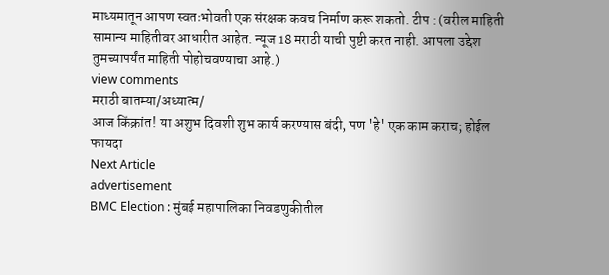माध्यमातून आपण स्वतःभोवती एक संरक्षक कवच निर्माण करू शकतो. टीप : (वरील माहिती सामान्य माहितीवर आधारीत आहेत. न्यूज 18 मराठी याची पुष्टी करत नाही. आपला उद्देश तुमच्यापर्यंत माहिती पोहोचवण्याचा आहे.)
view comments
मराठी बातम्या/अध्यात्म/
आज किंक्रांत! या अशुभ दिवशी शुभ कार्य करण्यास बंदी, पण 'हे' एक काम कराच; होईल फायदा
Next Article
advertisement
BMC Election : मुंबई महापालिका निवडणुकीतील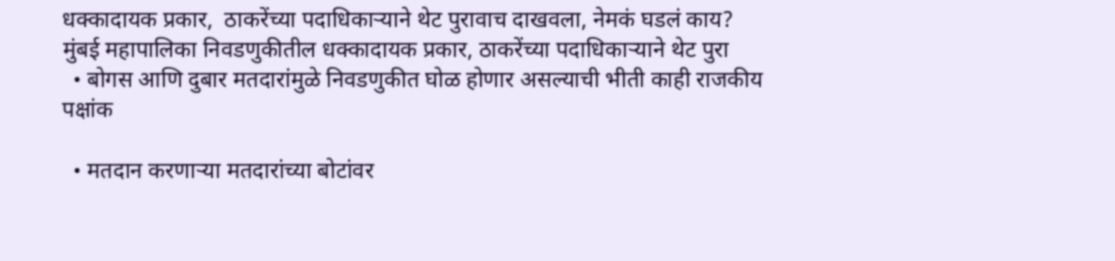धक्कादायक प्रकार,  ठाकरेंच्या पदाधिकाऱ्याने थेट पुरावाच दाखवला, नेमकं घडलं काय?
मुंबई महापालिका निवडणुकीतील धक्कादायक प्रकार, ठाकरेंच्या पदाधिकाऱ्याने थेट पुरा
  • बोगस आणि दुबार मतदारांमुळे निवडणुकीत घोळ होणार असल्याची भीती काही राजकीय पक्षांक

  • मतदान करणाऱ्या मतदारांच्या बोटांवर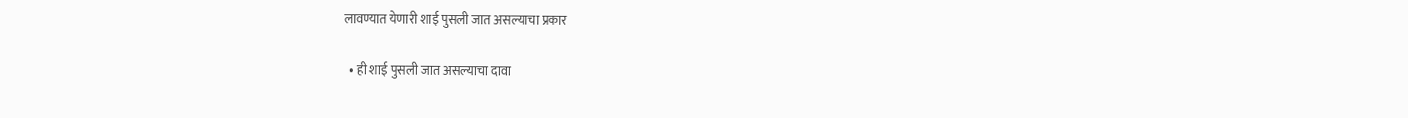लावण्यात येणारी शाई पुसली जात असल्याचा प्रकार

  • ही शाई पुसली जात असल्याचा दावा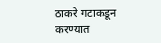ठाकरे गटाकडून करण्यात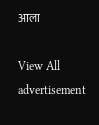आला

View All
advertisement